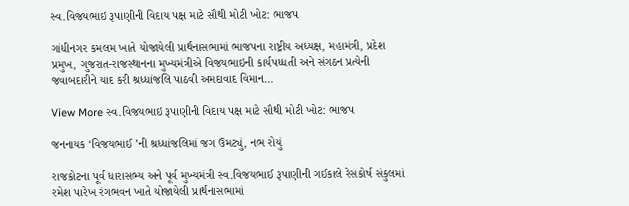સ્વ.વિજયભાઇ રૂપાણીની વિદાય પક્ષ માટે સૌથી મોટી ખોટ: ભાજપ

ગાંધીનગર કમલમ ખાતે યોજાયેલી પ્રાર્થનાસભામાં ભાજપના રાષ્ટ્રીય અધ્યક્ષ, મહામંત્રી, પ્રદેશ પ્રમુખ, ગુજરાત-રાજસ્થાનના મુખ્યમંત્રીએ વિજયભાઇની કાર્યપધ્ધતી અને સંગઠન પ્રત્યેની જવાબદારીને યાદ કરી શ્રધ્ધાંજલિ પાઠવી અમદાવાદ વિમાન…

View More સ્વ.વિજયભાઇ રૂપાણીની વિદાય પક્ષ માટે સૌથી મોટી ખોટ: ભાજપ

જનનાયક ‘વિજયભાઈ ’ની શ્રધ્ધાંજલિમાં જગ ઉમટ્યું, નભ રોયું

રાજકોટના પૂર્વ ધારાસભ્ય અને પૂર્વ મુખ્યમંત્રી સ્વ.વિજયભાઈ રૂપાણીની ગઈકાલે રેસકોર્ષ સંકુલમાં રમેશ પારેખ રંગભવન ખાતે યોજાયેલી પ્રાર્થનાસભામાં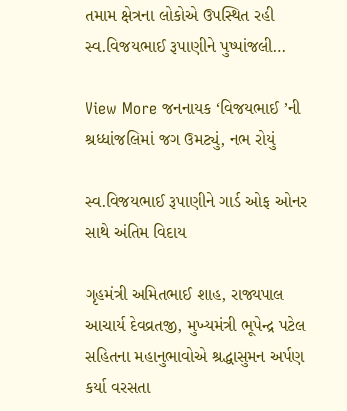તમામ ક્ષેત્રના લોકોએ ઉપસ્થિત રહી સ્વ.વિજયભાઈ રૂપાણીને પુષ્પાંજલી…

View More જનનાયક ‘વિજયભાઈ ’ની શ્રધ્ધાંજલિમાં જગ ઉમટ્યું, નભ રોયું

સ્વ.વિજયભાઈ રૂપાણીને ગાર્ડ ઓફ ઓનર સાથે અંતિમ વિદાય

ગૃહમંત્રી અમિતભાઈ શાહ, રાજ્યપાલ આચાર્ય દેવવ્રતજી, મુખ્યમંત્રી ભૂપેન્દ્ર પટેલ સહિતના મહાનુભાવોએ શ્રદ્ધાસુમન અર્પણ કર્યા વરસતા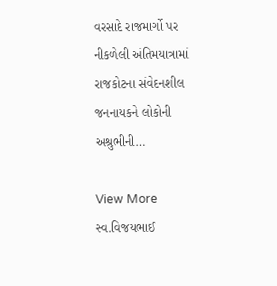વરસાદે રાજમાર્ગો પર નીકળેલી અંતિમયાત્રામાં રાજકોટના સંવેદનશીલ જનનાયકને લોકોની અશ્રુભીની…

View More સ્વ.વિજયભાઈ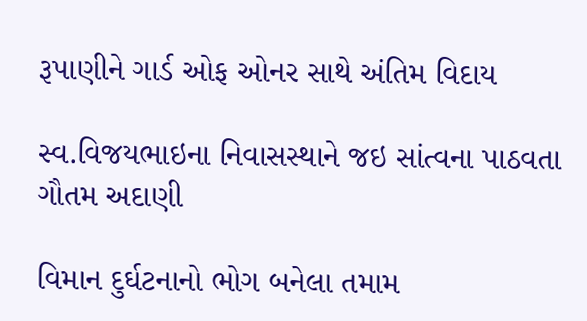રૂપાણીને ગાર્ડ ઓફ ઓનર સાથે અંતિમ વિદાય

સ્વ.વિજયભાઇના નિવાસસ્થાને જઇ સાંત્વના પાઠવતા ગૌતમ અદાણી

વિમાન દુર્ઘટનાનો ભોગ બનેલા તમામ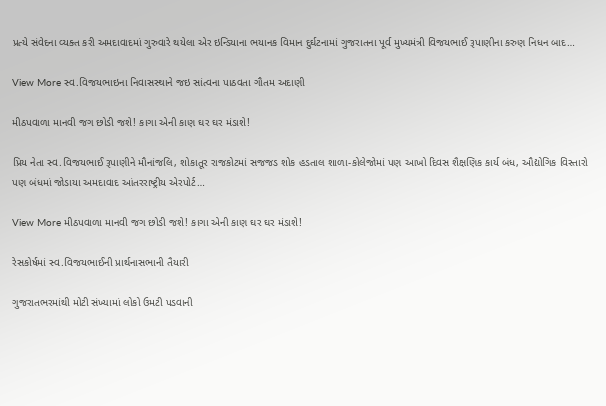પ્રત્યે સંવેદના વ્યક્ત કરી અમદાવાદમાં ગુરુવારે થયેલા એર ઇન્ડિયાના ભયાનક વિમાન દુર્ઘટનામાં ગુજરાતના પૂર્વ મુખ્યમંત્રી વિજયભાઈ રૂપાણીના કરુણ નિધન બાદ…

View More સ્વ.વિજયભાઇના નિવાસસ્થાને જઇ સાંત્વના પાઠવતા ગૌતમ અદાણી

મીઠપવાળા માનવી જગ છોડી જશે! કાગા એની કાણ ઘર ઘર મંડાશે!

પ્રિય નેતા સ્વ.વિજયભાઈ રૂપાણીને મૌનાંજલિ, શોકાતૂર રાજકોટમાં સજજડ શોક હડતાલ શાળા-કોલેજોમાં પણ આખો દિવસ શૈક્ષણિક કાર્ય બંધ, ઔદ્યોગિક વિસ્તારો પણ બંધમાં જોડાયા અમદાવાદ આંતરરાષ્ટ્રીય એરપોર્ટ…

View More મીઠપવાળા માનવી જગ છોડી જશે! કાગા એની કાણ ઘર ઘર મંડાશે!

રેસકોર્ષમાં સ્વ.વિજયભાઈની પ્રાર્થનાસભાની તૈયારી

ગુજરાતભરમાંથી મોટી સંખ્યામાં લોકો ઉમટી પડવાની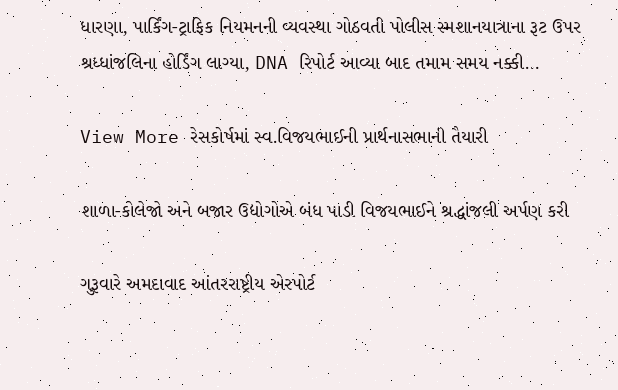ધારણા, પાર્કિંગ-ટ્રાફિક નિયમનની વ્યવસ્થા ગોઠવતી પોલીસ સ્મશાનયાત્રાના રૂટ ઉપર શ્રધ્ધાંજલિના હોર્ડિંગ લાગ્યા, DNA રિપોર્ટ આવ્યા બાદ તમામ સમય નક્કી…

View More રેસકોર્ષમાં સ્વ.વિજયભાઈની પ્રાર્થનાસભાની તૈયારી

શાળા-કોલેજો અને બજાર ઉદ્યોગોએ બંધ પાડી વિજયભાઈને શ્રદ્ધાંજલી અર્પણ કરી

ગુરૂવારે અમદાવાદ આંતરરાષ્ટ્રીય એરપોર્ટ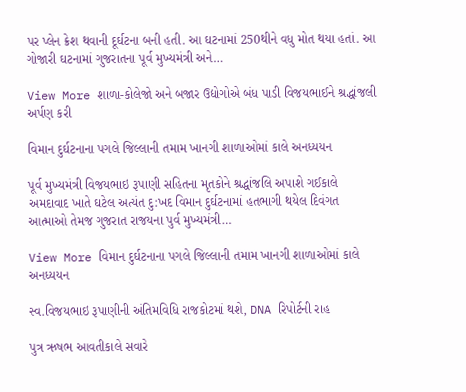પર પ્લેન ક્રેશ થવાની દૂર્ઘટના બની હતી. આ ઘટનામાં 250થીને વધુ મોત થયા હતાં. આ ગોજારી ઘટનામાં ગુજરાતના પૂર્વ મુખ્યમંત્રી અને…

View More શાળા-કોલેજો અને બજાર ઉદ્યોગોએ બંધ પાડી વિજયભાઈને શ્રદ્ધાંજલી અર્પણ કરી

વિમાન દુર્ઘટનાના પગલે જિલ્લાની તમામ ખાનગી શાળાઓમાં કાલે અનધ્યયન

પૂર્વ મુખ્યમંત્રી વિજયભાઇ રૂપાણી સહિતના મૃતકોને શ્રદ્ધાંજલિ અપાશે ગઈકાલે અમદાવાદ ખાતે ઘટેલ અત્યંત દુ:ખદ વિમાન દુર્ઘટનામાં હતભાગી થયેલ દિવંગત આત્માઓ તેમજ ગુજરાત રાજયના પુર્વ મુખ્યમંત્રી…

View More વિમાન દુર્ઘટનાના પગલે જિલ્લાની તમામ ખાનગી શાળાઓમાં કાલે અનધ્યયન

સ્વ.વિજયભાઇ રૂપાણીની અંતિમવિધિ રાજકોટમાં થશે, DNA રિપોર્ટની રાહ

પુત્ર ઋષભ આવતીકાલે સવારે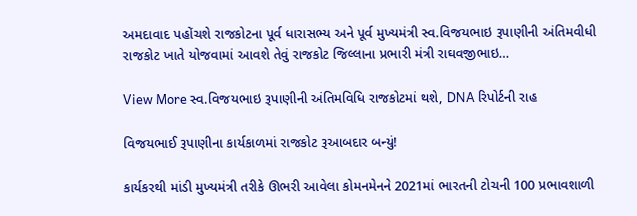અમદાવાદ પહોંચશે રાજકોટના પૂર્વ ધારાસભ્ય અને પૂર્વ મુખ્યમંત્રી સ્વ.વિજયભાઇ રૂપાણીની અંતિમવીધી રાજકોટ ખાતે યોજવામાં આવશે તેવું રાજકોટ જિલ્લાના પ્રભારી મંત્રી રાઘવજીભાઇ…

View More સ્વ.વિજયભાઇ રૂપાણીની અંતિમવિધિ રાજકોટમાં થશે, DNA રિપોર્ટની રાહ

વિજયભાઈ રૂપાણીના કાર્યકાળમાં રાજકોટ રૂઆબદાર બન્યું!

કાર્યકરથી માંડી મુખ્યમંત્રી તરીકે ઊભરી આવેલા કોમનમેનને 2021માં ભારતની ટોચની 100 પ્રભાવશાળી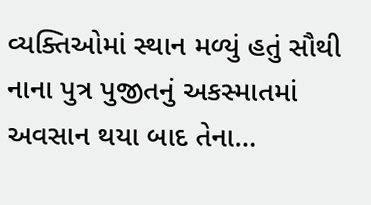વ્યક્તિઓમાં સ્થાન મળ્યું હતું સૌથી નાના પુત્ર પુજીતનું અકસ્માતમાં અવસાન થયા બાદ તેના…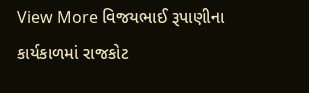View More વિજયભાઈ રૂપાણીના કાર્યકાળમાં રાજકોટ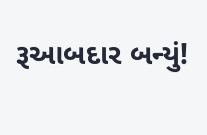રૂઆબદાર બન્યું!